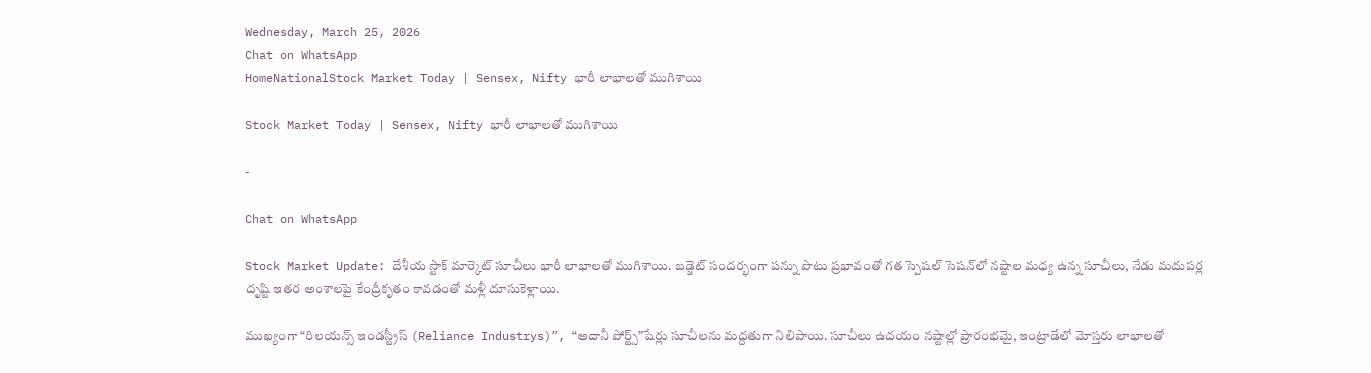Wednesday, March 25, 2026
Chat on WhatsApp
HomeNationalStock Market Today | Sensex, Nifty భారీ లాభాలతో ముగిశాయి

Stock Market Today | Sensex, Nifty భారీ లాభాలతో ముగిశాయి

-

Chat on WhatsApp

Stock Market Update: దేశీయ స్టాక్‌ మార్కెట్ సూచీలు భారీ లాభాలతో ముగిశాయి. బడ్జెట్ సందర్భంగా పన్ను పొటు ప్రభావంతో గత స్పెషల్ సెషన్‌లో నష్టాల మధ్య ఉన్న సూచీలు, నేడు మదుపర్ల దృష్టి ఇతర అంశాలపై కేంద్రీకృతం కావడంతో మళ్లీ దూసుకెళ్లాయి.

ముఖ్యంగా “రిలయన్స్ ఇండస్ట్రీస్ (Reliance Industrys)”, “అదానీ పోర్ట్స్”షేర్లు సూచీలను మద్దతుగా నిలిపాయి. సూచీలు ఉదయం నష్టాల్లో ప్రారంభమై, ఇంట్రాడేలో మోస్తరు లాభాలతో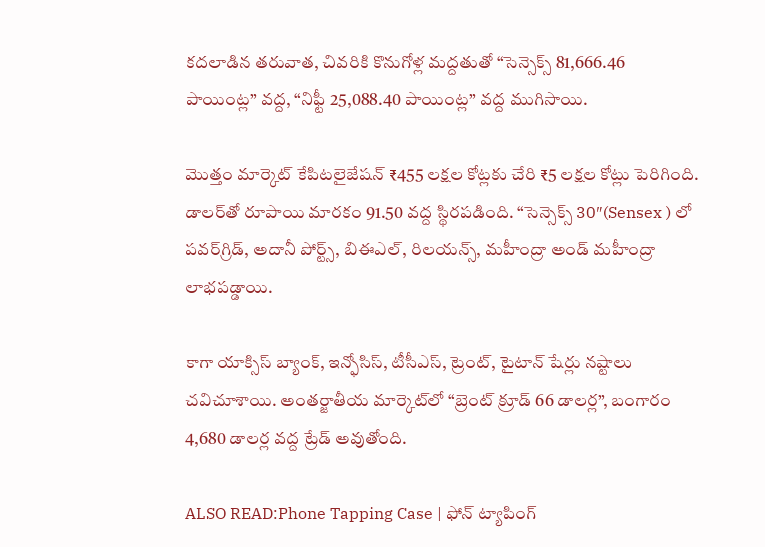కదలాడిన తరువాత, చివరికి కొనుగోళ్ల మద్దతుతో “సెన్సెక్స్ 81,666.46 పాయింట్ల” వద్ద, “నిఫ్టీ 25,088.40 పాయింట్ల” వద్ద ముగిసాయి.

మొత్తం మార్కెట్ కేపిటలైజేషన్ ₹455 లక్షల కోట్లకు చేరి ₹5 లక్షల కోట్లు పెరిగింది. డాలర్‌తో రూపాయి మారకం 91.50 వద్ద స్థిరపడింది. “సెన్సెక్స్ 30″(Sensex ) లో పవర్‌గ్రిడ్, అదానీ పోర్ట్స్, బిఈఎల్, రిలయన్స్, మహీంద్రా అండ్ మహీంద్రా లాభపడ్డాయి.

కాగా యాక్సిస్ బ్యాంక్, ఇన్ఫోసిస్, టీసీఎస్, ట్రెంట్, టైటాన్ షేర్లు నష్టాలు చవిచూశాయి. అంతర్జాతీయ మార్కెట్‌లో “బ్రెంట్ క్రూడ్ 66 డాలర్ల”, బంగారం 4,680 డాలర్ల వద్ద ట్రేడ్ అవుతోంది.

ALSO READ:Phone Tapping Case | ఫోన్‌ ట్యాపింగ్‌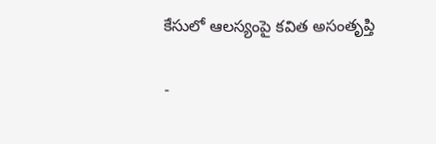కేసులో ఆలస్యంపై కవిత అసంతృప్తి

-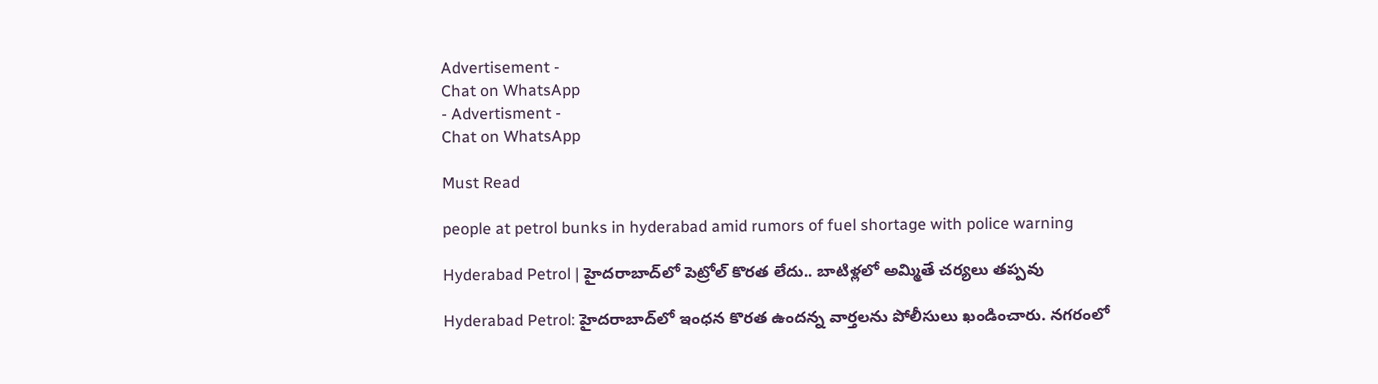Advertisement -
Chat on WhatsApp
- Advertisment -
Chat on WhatsApp

Must Read

people at petrol bunks in hyderabad amid rumors of fuel shortage with police warning

Hyderabad Petrol | హైదరాబాద్‌లో పెట్రోల్ కొరత లేదు.. బాటిళ్లలో అమ్మితే చర్యలు తప్పవు

Hyderabad Petrol: హైదరాబాద్‌లో ఇంధన కొరత ఉందన్న వార్తలను పోలీసులు ఖండించారు. నగరంలో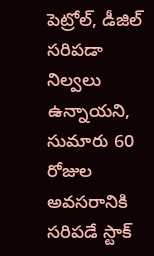పెట్రోల్, డీజిల్ సరిపడా నిల్వలు ఉన్నాయని, సుమారు 60 రోజుల అవసరానికి సరిపడే స్టాక్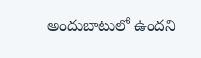అందుబాటులో ఉందని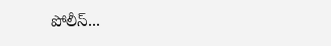పోలీస్...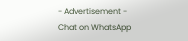- Advertisement -
Chat on WhatsApp